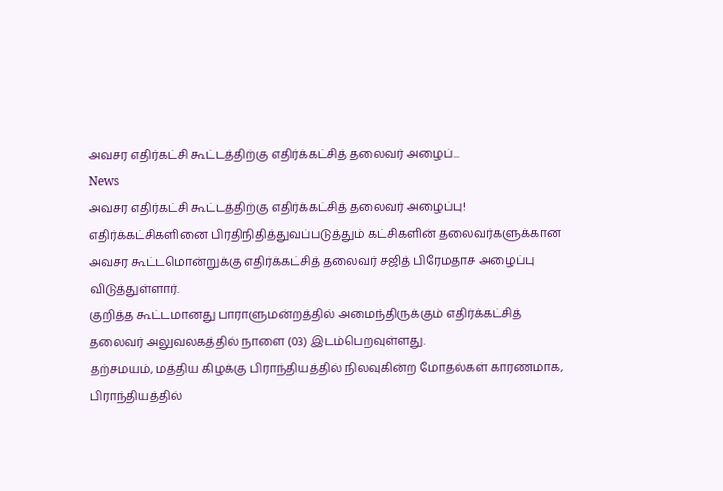அவசர எதிர்கட்சி கூட்டத்திற்கு எதிர்க்கட்சித் தலைவர் அழைப்...
News
அவசர எதிர்கட்சி கூட்டத்திற்கு எதிர்க்கட்சித் தலைவர் அழைப்பு!
எதிர்க்கட்சிகளினை பிரதிநிதித்துவப்படுத்தும் கட்சிகளின் தலைவர்களுக்கான அவசர கூட்டமொன்றுக்கு எதிர்க்கட்சித் தலைவர் சஜித் பிரேமதாச அழைப்பு விடுத்துள்ளார்.
குறித்த கூட்டமானது பாராளுமன்றத்தில் அமைந்திருக்கும் எதிர்க்கட்சித் தலைவர் அலுவலகத்தில் நாளை (03) இடம்பெறவுள்ளது.
தற்சமயம், மத்திய கிழக்கு பிராந்தியத்தில் நிலவுகின்ற மோதல்கள் காரணமாக, பிராந்தியத்தில்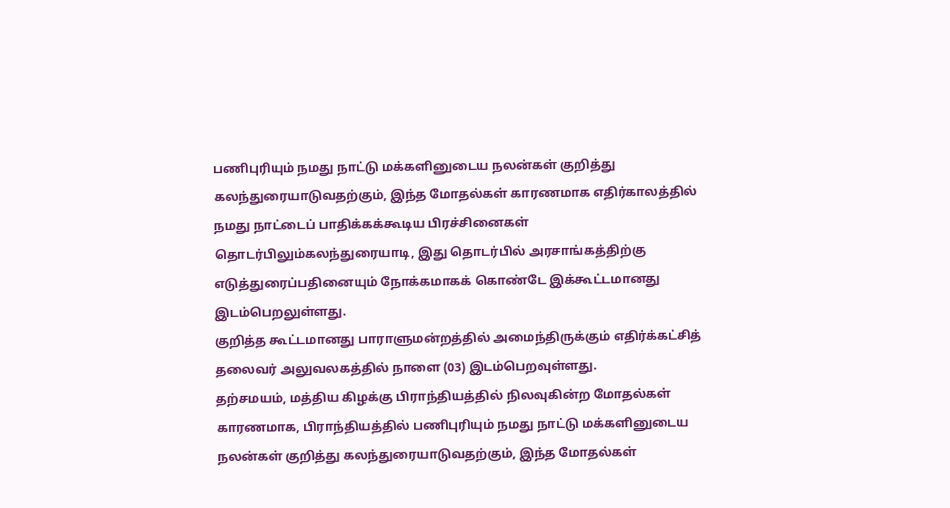பணிபுரியும் நமது நாட்டு மக்களினுடைய நலன்கள் குறித்து கலந்துரையாடுவதற்கும், இந்த மோதல்கள் காரணமாக எதிர்காலத்தில் நமது நாட்டைப் பாதிக்கக்கூடிய பிரச்சினைகள் தொடர்பிலும்கலந்துரையாடி, இது தொடர்பில் அரசாங்கத்திற்கு எடுத்துரைப்பதினையும் நோக்கமாகக் கொண்டே இக்கூட்டமானது இடம்பெறலுள்ளது.
குறித்த கூட்டமானது பாராளுமன்றத்தில் அமைந்திருக்கும் எதிர்க்கட்சித் தலைவர் அலுவலகத்தில் நாளை (03) இடம்பெறவுள்ளது.
தற்சமயம், மத்திய கிழக்கு பிராந்தியத்தில் நிலவுகின்ற மோதல்கள் காரணமாக, பிராந்தியத்தில் பணிபுரியும் நமது நாட்டு மக்களினுடைய நலன்கள் குறித்து கலந்துரையாடுவதற்கும், இந்த மோதல்கள்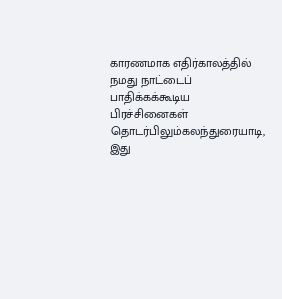காரணமாக எதிர்காலத்தில் நமது நாட்டைப் பாதிக்கக்கூடிய பிரச்சினைகள் தொடர்பிலும்கலந்துரையாடி, இது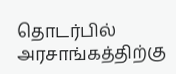தொடர்பில் அரசாங்கத்திற்கு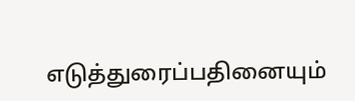எடுத்துரைப்பதினையும்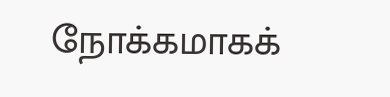நோக்கமாகக்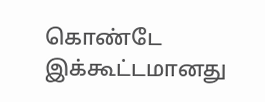கொண்டே இக்கூட்டமானது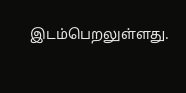இடம்பெறலுள்ளது.